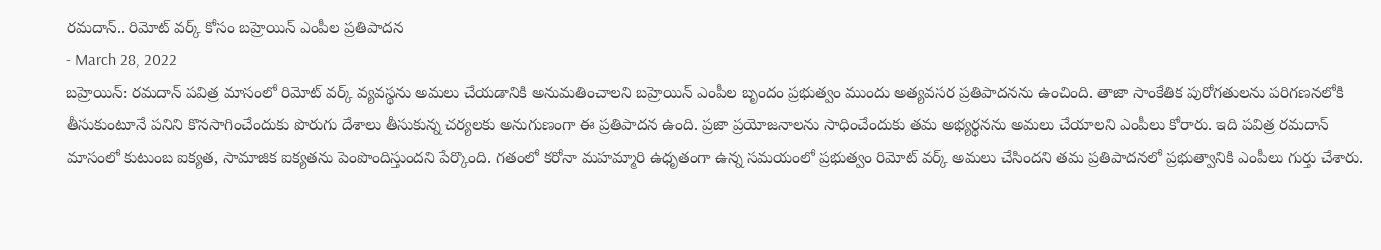రమదాన్.. రిమోట్ వర్క్ కోసం బహ్రెయిన్ ఎంపీల ప్రతిపాదన
- March 28, 2022
బహ్రెయిన్: రమదాన్ పవిత్ర మాసంలో రిమోట్ వర్క్ వ్యవస్థను అమలు చేయడానికి అనుమతించాలని బహ్రెయిన్ ఎంపీల బృందం ప్రభుత్వం ముందు అత్యవసర ప్రతిపాదనను ఉంచింది. తాజా సాంకేతిక పురోగతులను పరిగణనలోకి తీసుకుంటూనే పనిని కొనసాగించేందుకు పొరుగు దేశాలు తీసుకున్న చర్యలకు అనుగుణంగా ఈ ప్రతిపాదన ఉంది. ప్రజా ప్రయోజనాలను సాధించేందుకు తమ అభ్యర్థనను అమలు చేయాలని ఎంపీలు కోరారు. ఇది పవిత్ర రమదాన్ మాసంలో కుటుంబ ఐక్యత, సామాజిక ఐక్యతను పెంపొందిస్తుందని పేర్కొంది. గతంలో కరోనా మహమ్మారి ఉధృతంగా ఉన్న సమయంలో ప్రభుత్వం రిమోట్ వర్క్ అమలు చేసిందని తమ ప్రతిపాదనలో ప్రభుత్వానికి ఎంపీలు గుర్తు చేశారు.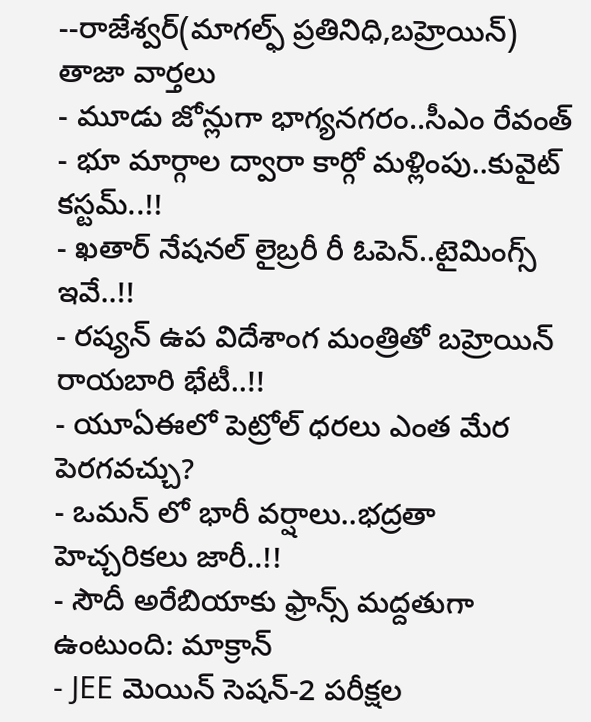--రాజేశ్వర్(మాగల్ఫ్ ప్రతినిధి,బహ్రెయిన్)
తాజా వార్తలు
- మూడు జోన్లుగా భాగ్యనగరం..సీఎం రేవంత్
- భూ మార్గాల ద్వారా కార్గో మళ్లింపు..కువైట్ కస్టమ్..!!
- ఖతార్ నేషనల్ లైబ్రరీ రీ ఓపెన్..టైమింగ్స్ ఇవే..!!
- రష్యన్ ఉప విదేశాంగ మంత్రితో బహ్రెయిన్ రాయబారి భేటీ..!!
- యూఏఈలో పెట్రోల్ ధరలు ఎంత మేర పెరగవచ్చు?
- ఒమన్ లో భారీ వర్షాలు..భద్రతా హెచ్చరికలు జారీ..!!
- సౌదీ అరేబియాకు ఫ్రాన్స్ మద్దతుగా ఉంటుంది: మాక్రాన్
- JEE మెయిన్ సెషన్-2 పరీక్షల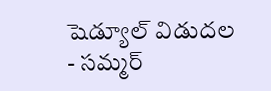షెడ్యూల్ విడుదల
- సమ్మర్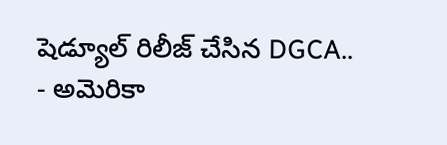షెడ్యూల్ రిలీజ్ చేసిన DGCA..
- అమెరికా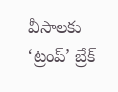వీసాలకు ‘ట్రంప్’ బ్రేక్